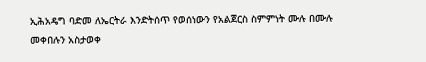ኢሕአዴግ ባድመ ለኤርትራ እንድትሰጥ የወሰነውን የአልጀርስ ስምምነት ሙሉ በሙሉ መቀበሉን አስታወቀ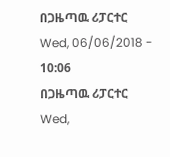በጋዜጣዉ ሪፓርተር
Wed, 06/06/2018 - 10:06
በጋዜጣዉ ሪፓርተር
Wed,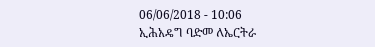06/06/2018 - 10:06
ኢሕአዴግ ባድመ ለኤርትራ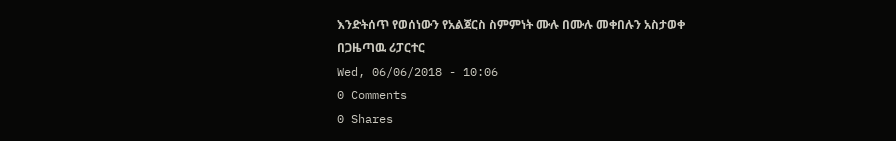እንድትሰጥ የወሰነውን የአልጀርስ ስምምነት ሙሉ በሙሉ መቀበሉን አስታወቀ
በጋዜጣዉ ሪፓርተር
Wed, 06/06/2018 - 10:06
0 Comments
0 Shares